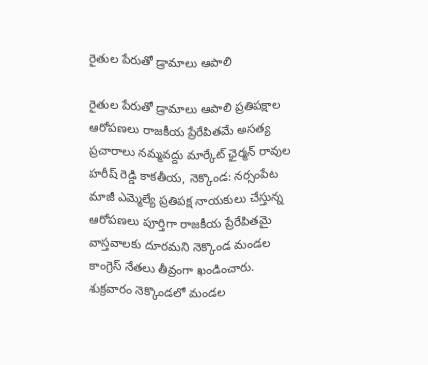రైతుల పేరుతో డ్రామాలు ఆపాలి

రైతుల పేరుతో డ్రామాలు ఆపాలి ప్రతిపక్షాల ఆరోపణలు రాజకీయ ప్రేరేపితమే అసత్య ప్రచారాలు నమ్మవద్దు మార్కేట్ ఛైర్మన్ రావుల హరీష్ రెడ్డి కాకతీయ, నెక్కొండ: నర్సంపేట మాజీ ఎమ్మెల్యే ప్రతిపక్ష నాయకులు చేస్తున్న ఆరోపణలు పూర్తిగా రాజకీయ ప్రేరేపితమై వాస్తవాలకు దూరమని నెక్కొండ మండల కాంగ్రెస్ నేతలు తీవ్రంగా ఖండించారు. శుక్రవారం నెక్కొండలో మండల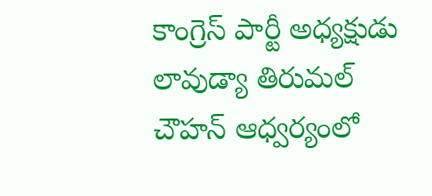కాంగ్రెస్ పార్టీ అధ్యక్షుడు లావుడ్యా తిరుమల్ చౌహన్ ఆధ్వర్యంలో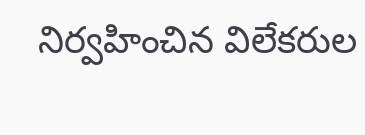నిర్వహించిన విలేకరుల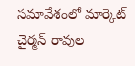సమావేశంలో మార్కెట్ చైర్మన్ రావుల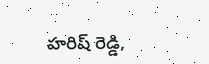హరిష్ రెడ్డి,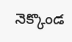నెక్కొండ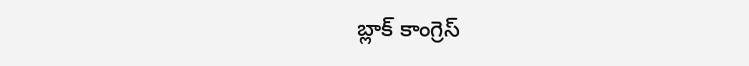బ్లాక్ కాంగ్రెస్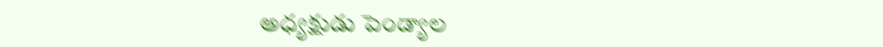అధ్యక్షుడు పెండ్యాల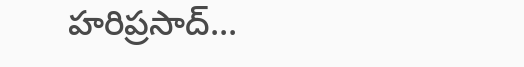హరిప్రసాద్...